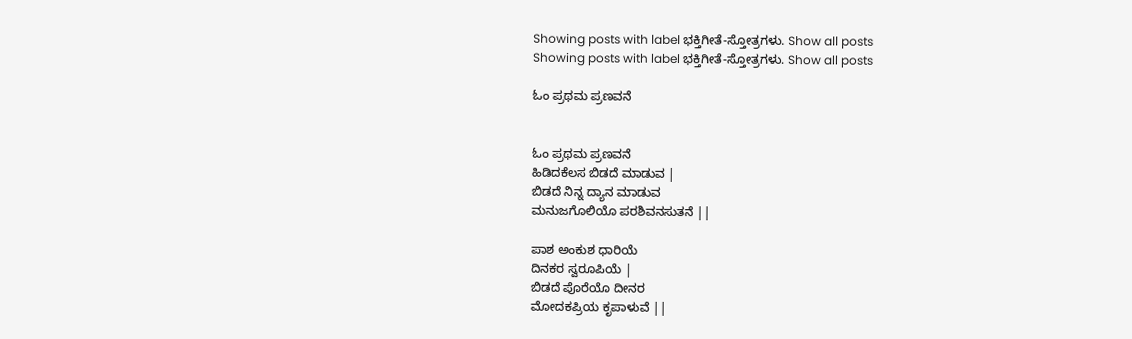Showing posts with label ಭಕ್ತಿಗೀತೆ-ಸ್ತೋತ್ರಗಳು. Show all posts
Showing posts with label ಭಕ್ತಿಗೀತೆ-ಸ್ತೋತ್ರಗಳು. Show all posts

ಓಂ ಪ್ರಥಮ ಪ್ರಣವನೆ


ಓಂ ಪ್ರಥಮ ಪ್ರಣವನೆ
ಹಿಡಿದಕೆಲಸ ಬಿಡದೆ ಮಾಡುವ |
ಬಿಡದೆ ನಿನ್ನ ದ್ಯಾನ ಮಾಡುವ
ಮನುಜಗೊಲಿಯೊ ಪರಶಿವನಸುತನೆ ||

ಪಾಶ ಅಂಕುಶ ಧಾರಿಯೆ
ದಿನಕರ ಸ್ವರೂಪಿಯೆ |
ಬಿಡದೆ ಪೊರೆಯೊ ದೀನರ
ಮೋದಕಪ್ರಿಯ ಕೃಪಾಳುವೆ ||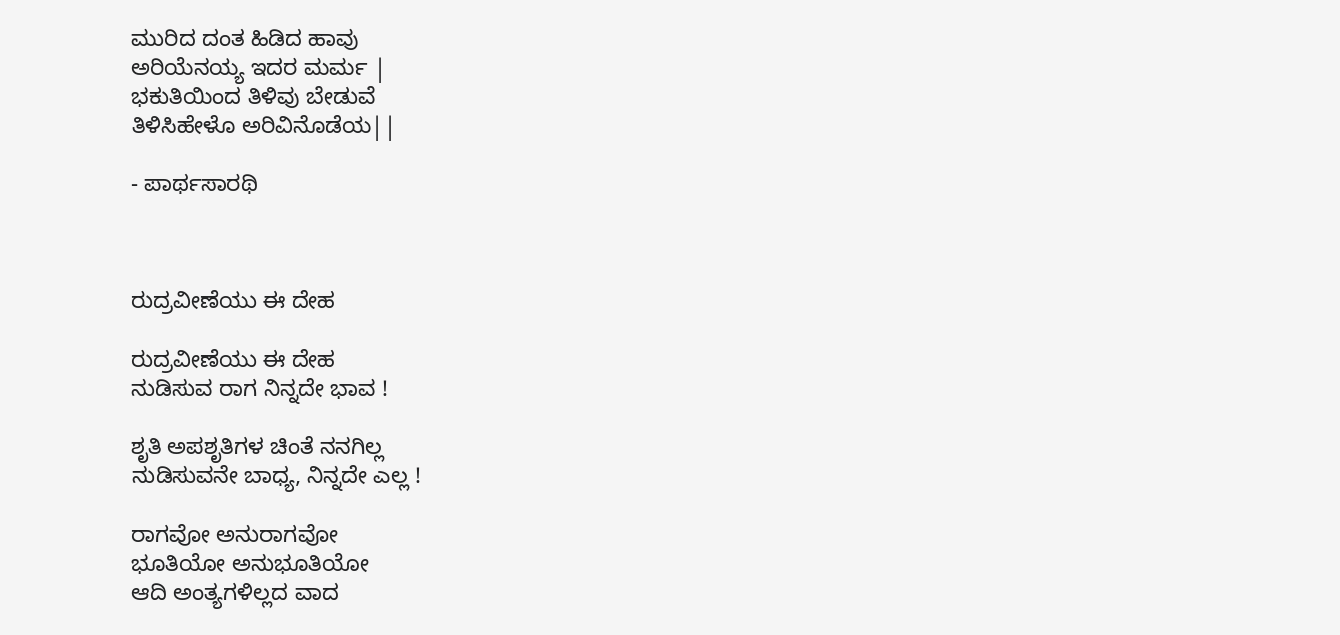ಮುರಿದ ದಂತ ಹಿಡಿದ ಹಾವು
ಅರಿಯೆನಯ್ಯ ಇದರ ಮರ್ಮ |
ಭಕುತಿಯಿಂದ ತಿಳಿವು ಬೇಡುವೆ
ತಿಳಿಸಿಹೇಳೊ ಅರಿವಿನೊಡೆಯ||

- ಪಾರ್ಥಸಾರಥಿ



ರುದ್ರವೀಣೆಯು ಈ ದೇಹ

ರುದ್ರವೀಣೆಯು ಈ ದೇಹ
ನುಡಿಸುವ ರಾಗ ನಿನ್ನದೇ ಭಾವ !

ಶೃತಿ ಅಪಶೃತಿಗಳ ಚಿಂತೆ ನನಗಿಲ್ಲ
ನುಡಿಸುವನೇ ಬಾಧ್ಯ, ನಿನ್ನದೇ ಎಲ್ಲ !

ರಾಗವೋ ಅನುರಾಗವೋ
ಭೂತಿಯೋ ಅನುಭೂತಿಯೋ
ಆದಿ ಅಂತ್ಯಗಳಿಲ್ಲದ ವಾದ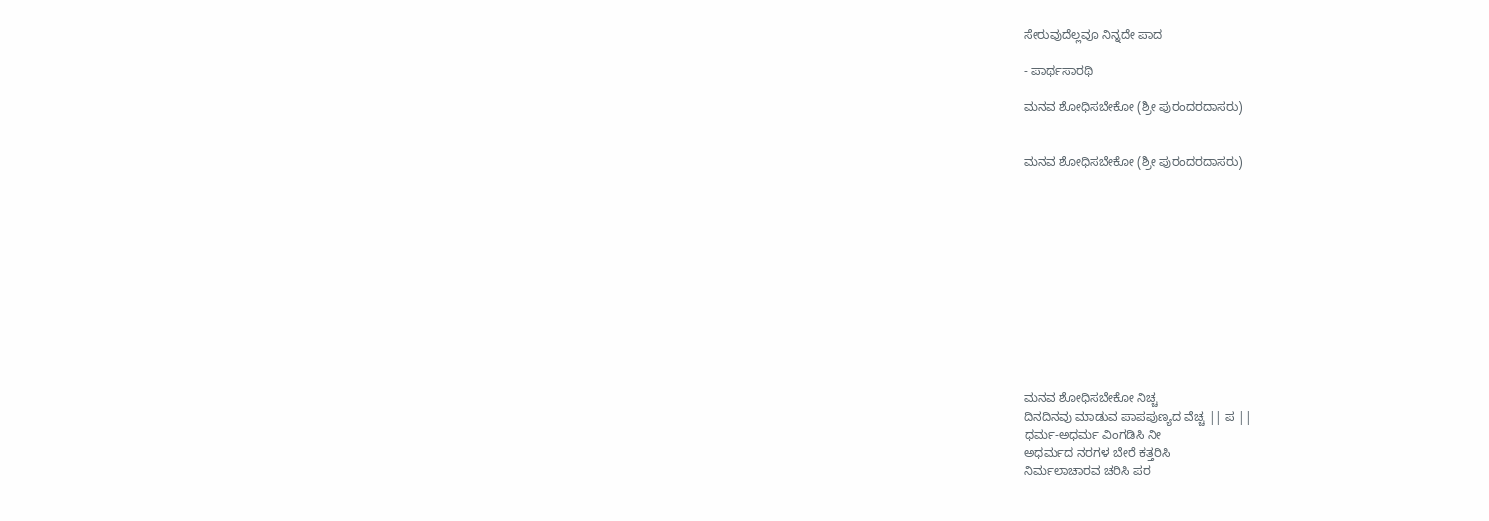ಸೇರುವುದೆಲ್ಲವೂ ನಿನ್ನದೇ ಪಾದ

- ಪಾರ್ಥಸಾರಥಿ

ಮನವ ಶೋಧಿಸಬೇಕೋ (ಶ್ರೀ ಪುರಂದರದಾಸರು)


ಮನವ ಶೋಧಿಸಬೇಕೋ (ಶ್ರೀ ಪುರಂದರದಾಸರು)












ಮನವ ಶೋಧಿಸಬೇಕೋ ನಿಚ್ಚ
ದಿನದಿನವು ಮಾಡುವ ಪಾಪಪುಣ್ಯದ ವೆಚ್ಚ || ಪ ||
ಧರ್ಮ-ಅಧರ್ಮ ವಿಂಗಡಿಸಿ ನೀ
ಅಧರ್ಮದ ನರಗಳ ಬೇರೆ ಕತ್ತರಿಸಿ
ನಿರ್ಮಲಾಚಾರವ ಚರಿಸಿ ಪರ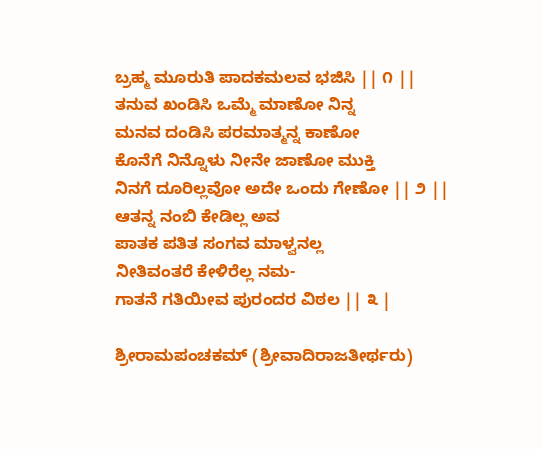ಬ್ರಹ್ಮ ಮೂರುತಿ ಪಾದಕಮಲವ ಭಜಿಸಿ || ೧ ||
ತನುವ ಖಂಡಿಸಿ ಒಮ್ಮೆ ಮಾಣೋ ನಿನ್ನ
ಮನವ ದಂಡಿಸಿ ಪರಮಾತ್ಮನ್ನ ಕಾಣೋ
ಕೊನೆಗೆ ನಿನ್ನೊಳು ನೀನೇ ಜಾಣೋ ಮುಕ್ತಿ
ನಿನಗೆ ದೂರಿಲ್ಲವೋ ಅದೇ ಒಂದು ಗೇಣೋ || ೨ ||
ಆತನ್ನ ನಂಬಿ ಕೇಡಿಲ್ಲ ಅವ
ಪಾತಕ ಪತಿತ ಸಂಗವ ಮಾಳ್ವನಲ್ಲ
ನೀತಿವಂತರೆ ಕೇಳಿರೆಲ್ಲ ನಮ-
ಗಾತನೆ ಗತಿಯೀವ ಪುರಂದರ ವಿಠಲ || ೩ |

ಶ್ರೀರಾಮಪಂಚಕಮ್ (ಶ್ರೀವಾದಿರಾಜತೀರ್ಥರು)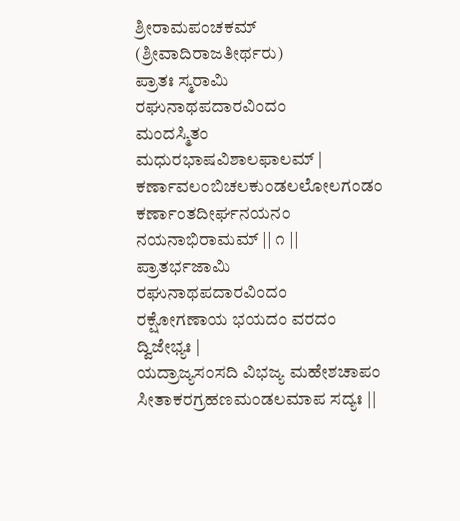ಶ್ರೀರಾಮಪಂಚಕಮ್ (ಶ್ರೀವಾದಿರಾಜತೀರ್ಥರು)
ಪ್ರಾತಃ ಸ್ಮರಾಮಿ ರಘುನಾಥಪದಾರವಿಂದಂ
ಮಂದಸ್ಮಿತಂ ಮಧುರಭಾಷವಿಶಾಲಫಾಲಮ್ |
ಕರ್ಣಾವಲಂಬಿಚಲಕುಂಡಲಲೋಲಗಂಡಂ
ಕರ್ಣಾಂತದೀರ್ಘನಯನಂ ನಯನಾಭಿರಾಮಮ್ || ೧ ||
ಪ್ರಾತರ್ಭಜಾಮಿ ರಘುನಾಥಪದಾರವಿಂದಂ
ರಕ್ಷೋಗಣಾಯ ಭಯದಂ ವರದಂ ದ್ವಿಜೇಭ್ಯಃ |
ಯದ್ರಾಜ್ಯಸಂಸದಿ ವಿಭಜ್ಯ ಮಹೇಶಚಾಪಂ
ಸೀತಾಕರಗ್ರಹಣಮಂಡಲಮಾಪ ಸದ್ಯಃ ||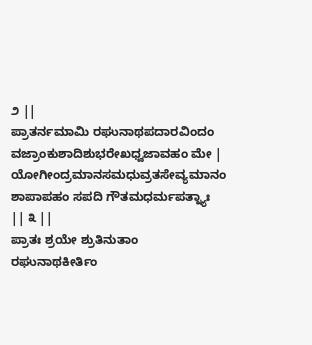೨ ||
ಪ್ರಾತರ್ನಮಾಮಿ ರಘುನಾಥಪದಾರವಿಂದಂ
ವಜ್ರಾಂಕುಶಾದಿಶುಭರೇಖಧ್ವಜಾವಹಂ ಮೇ |
ಯೋಗೀಂದ್ರಮಾನಸಮಧುವ್ರತಸೇವ್ಯಮಾನಂ
ಶಾಪಾಪಹಂ ಸಪದಿ ಗೌತಮಧರ್ಮಪತ್ನ್ಯಾಃ || ೩ ||
ಪ್ರಾತಃ ಶ್ರಯೇ ಶ್ರುತಿನುತಾಂ ರಘುನಾಥಕೀರ್ತಿಂ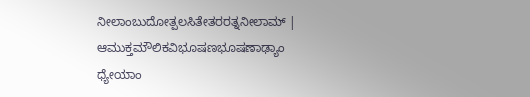ನೀಲಾಂಬುದೋತ್ಪಲಸಿತೇತರರತ್ನನೀಲಾಮ್ |
ಆಮುಕ್ತಮೌಲಿಕವಿಭೂಷಣಭೂಷಣಾಢ್ಯಾಂ
ಧ್ಯೇಯಾಂ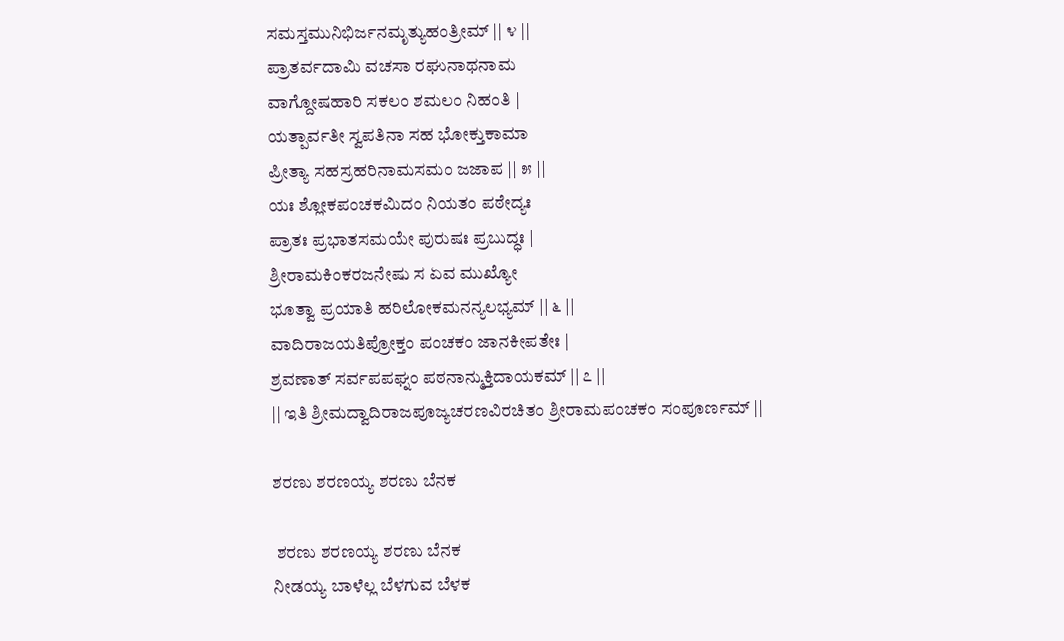ಸಮಸ್ತಮುನಿಭಿರ್ಜನಮೃತ್ಯುಹಂತ್ರೀಮ್ || ೪ ||
ಪ್ರಾತರ್ವದಾಮಿ ವಚಸಾ ರಘುನಾಥನಾಮ
ವಾಗ್ದೋಷಹಾರಿ ಸಕಲಂ ಶಮಲಂ ನಿಹಂತಿ |
ಯತ್ಪಾರ್ವತೀ ಸ್ವಪತಿನಾ ಸಹ ಭೋಕ್ತುಕಾಮಾ
ಪ್ರೀತ್ಯಾ ಸಹಸ್ರಹರಿನಾಮಸಮಂ ಜಜಾಪ || ೫ ||
ಯಃ ಶ್ಲೋಕಪಂಚಕಮಿದಂ ನಿಯತಂ ಪಠೇದ್ಯಃ
ಪ್ರಾತಃ ಪ್ರಭಾತಸಮಯೇ ಪುರುಷಃ ಪ್ರಬುದ್ಧಃ |
ಶ್ರೀರಾಮಕಿಂಕರಜನೇಷು ಸ ಏವ ಮುಖ್ಯೋ
ಭೂತ್ವಾ ಪ್ರಯಾತಿ ಹರಿಲೋಕಮನನ್ಯಲಭ್ಯಮ್ || ೬ ||
ವಾದಿರಾಜಯತಿಪ್ರೋಕ್ತಂ ಪಂಚಕಂ ಜಾನಕೀಪತೇಃ |
ಶ್ರವಣಾತ್ ಸರ್ವಪಪಘ್ನಂ ಪಠನಾನ್ಮುಕ್ತಿದಾಯಕಮ್ || ೭ ||
|| ಇತಿ ಶ್ರೀಮದ್ವಾದಿರಾಜಪೂಜ್ಯಚರಣವಿರಚಿತಂ ಶ್ರೀರಾಮಪಂಚಕಂ ಸಂಪೂರ್ಣಮ್ ||

ಶರಣು ಶರಣಯ್ಯ ಶರಣು ಬೆನಕ

 ಶರಣು ಶರಣಯ್ಯ ಶರಣು ಬೆನಕ
ನೀಡಯ್ಯ ಬಾಳೆಲ್ಲ ಬೆಳಗುವ ಬೆಳಕ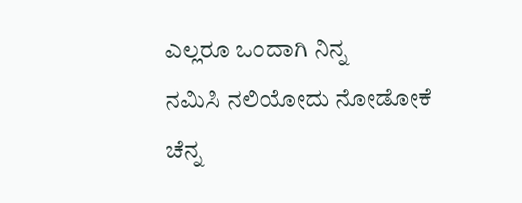ಎಲ್ಲರೂ ಒಂದಾಗಿ ನಿನ್ನ
ನಮಿಸಿ ನಲಿಯೋದು ನೋಡೋಕೆ ಚೆನ್ನ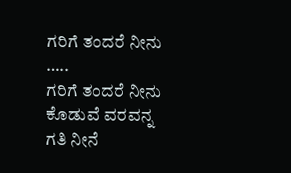ಗರಿಗೆ ತಂದರೆ ನೀನು …..
ಗರಿಗೆ ತಂದರೆ ನೀನು ಕೊಡುವೆ ವರವನ್ನ
ಗತಿ ನೀನೆ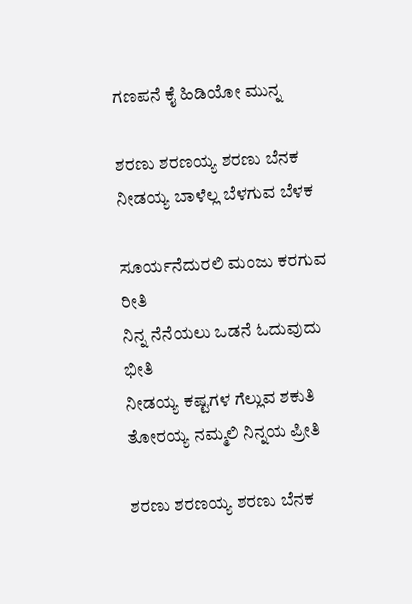ಗಣಪನೆ ಕೈ ಹಿಡಿಯೋ ಮುನ್ನ

ಶರಣು ಶರಣಯ್ಯ ಶರಣು ಬೆನಕ
ನೀಡಯ್ಯ ಬಾಳೆಲ್ಲ ಬೆಳಗುವ ಬೆಳಕ

ಸೂರ್ಯನೆದುರಲಿ ಮಂಜು ಕರಗುವ ರೀತಿ
ನಿನ್ನ ನೆನೆಯಲು ಒಡನೆ ಓದುವುದು ಭೀತಿ
ನೀಡಯ್ಯ ಕಷ್ಟಗಳ ಗೆಲ್ಲುವ ಶಕುತಿ
ತೋರಯ್ಯ ನಮ್ಮಲಿ ನಿನ್ನಯ ಪ್ರೀತಿ

ಶರಣು ಶರಣಯ್ಯ ಶರಣು ಬೆನಕ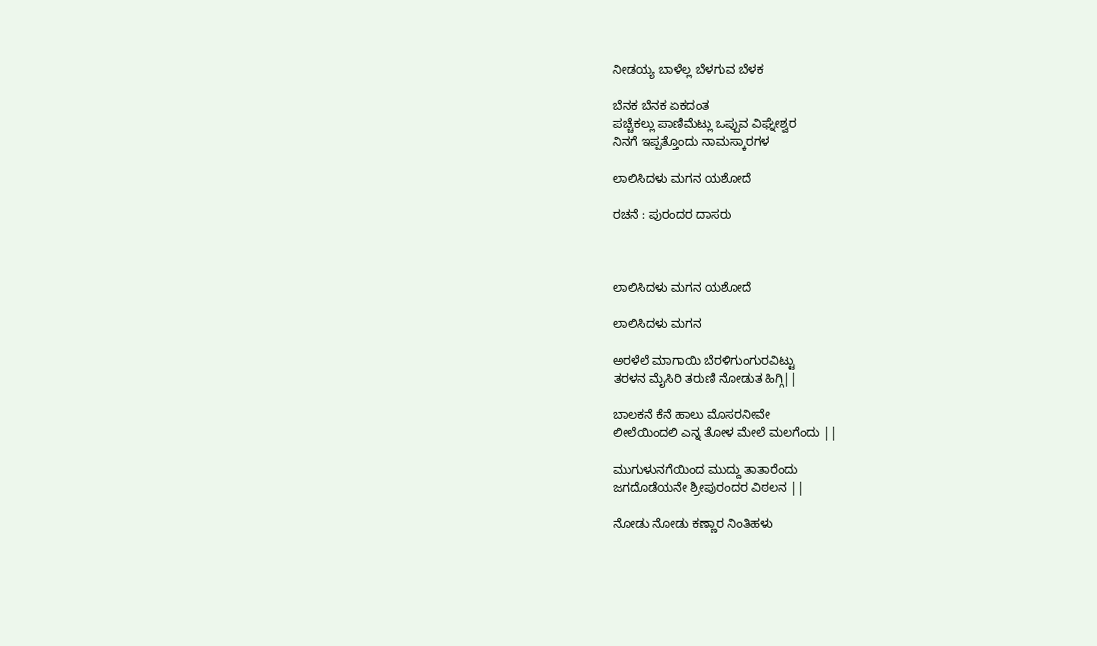ನೀಡಯ್ಯ ಬಾಳೆಲ್ಲ ಬೆಳಗುವ ಬೆಳಕ

ಬೆನಕ ಬೆನಕ ಏಕದಂತ
ಪಚ್ಚೆಕಲ್ಲು ಪಾಣಿಮೆಟ್ಲು ಒಪ್ಪುವ ವಿಘ್ನೇಶ್ವರ
ನಿನಗೆ ಇಪ್ಪತ್ತೊಂದು ನಾಮಸ್ಕಾರಗಳ

ಲಾಲಿಸಿದಳು ಮಗನ ಯಶೋದೆ

ರಚನೆ : ಪುರಂದರ ದಾಸರು



ಲಾಲಿಸಿದಳು ಮಗನ ಯಶೋದೆ

ಲಾಲಿಸಿದಳು ಮಗನ

ಅರಳೆಲೆ ಮಾಗಾಯಿ ಬೆರಳಿಗುಂಗುರವಿಟ್ಟು
ತರಳನ ಮೈಸಿರಿ ತರುಣಿ ನೋಡುತ ಹಿಗ್ಗಿ||

ಬಾಲಕನೆ ಕೆನೆ ಹಾಲು ಮೊಸರನೀವೇ
ಲೀಲೆಯಿಂದಲಿ ಎನ್ನ ತೋಳ ಮೇಲೆ ಮಲಗೆಂದು ||

ಮುಗುಳುನಗೆಯಿಂದ ಮುದ್ದು ತಾತಾರೆಂದು
ಜಗದೊಡೆಯನೇ ಶ್ರೀಪುರಂದರ ವಿಠಲನ ||

ನೋಡು ನೋಡು ಕಣ್ಣಾರ ನಿಂತಿಹಳು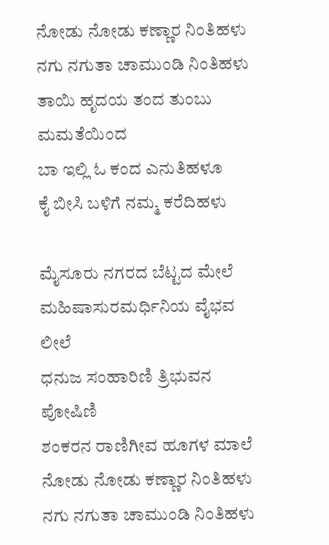ನೋಡು ನೋಡು ಕಣ್ಣಾರ ನಿಂತಿಹಳು
ನಗು ನಗುತಾ ಚಾಮುಂಡಿ ನಿಂತಿಹಳು
ತಾಯಿ ಹೃದಯ ತಂದ ತುಂಬು ಮಮತೆಯಿಂದ
ಬಾ ಇಲ್ಲಿ ಓ ಕಂದ ಎನುತಿಹಳೂ
ಕೈ ಬೀಸಿ ಬಳಿಗೆ ನಮ್ಮ ಕರೆದಿಹಳು

ಮೈಸೂರು ನಗರದ ಬೆಟ್ಟದ ಮೇಲೆ
ಮಹಿಷಾಸುರಮರ್ಧಿನಿಯ ವೈಭವ ಲೀಲೆ
ಧನುಜ ಸಂಹಾರಿಣಿ ತ್ರಿಭುವನ ಪೋಷಿಣಿ
ಶಂಕರನ ರಾಣಿಗೀವ ಹೂಗಳ ಮಾಲೆ
ನೋಡು ನೋಡು ಕಣ್ಣಾರ ನಿಂತಿಹಳು
ನಗು ನಗುತಾ ಚಾಮುಂಡಿ ನಿಂತಿಹಳು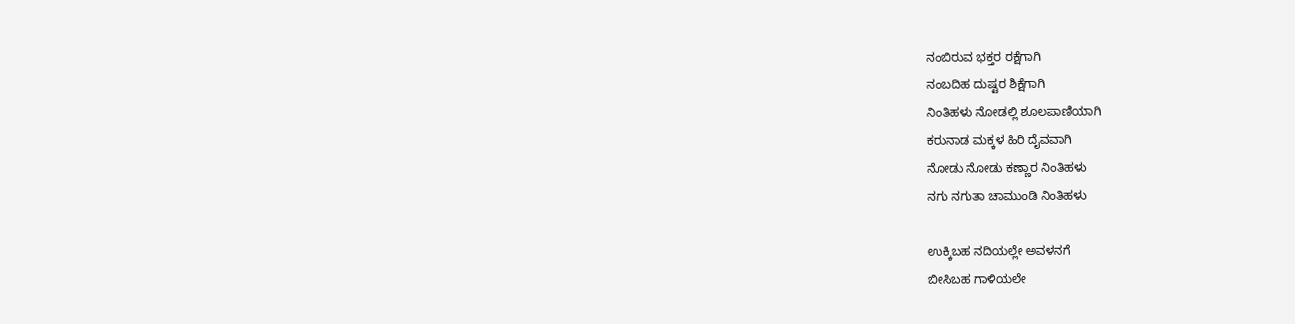ನಂಬಿರುವ ಭಕ್ತರ ರಕ್ಷೆಗಾಗಿ
ನಂಬದಿಹ ದುಷ್ಟರ ಶಿಕ್ಷೆಗಾಗಿ
ನಿಂತಿಹಳು ನೋಡಲ್ಲಿ ಶೂಲಪಾಣಿಯಾಗಿ
ಕರುನಾಡ ಮಕ್ಕಳ ಹಿರಿ ದೈವವಾಗಿ
ನೋಡು ನೋಡು ಕಣ್ಣಾರ ನಿಂತಿಹಳು
ನಗು ನಗುತಾ ಚಾಮುಂಡಿ ನಿಂತಿಹಳು

ಉಕ್ಕಿಬಹ ನದಿಯಲ್ಲೇ ಅವಳನಗೆ
ಬೀಸಿಬಹ ಗಾಳಿಯಲೇ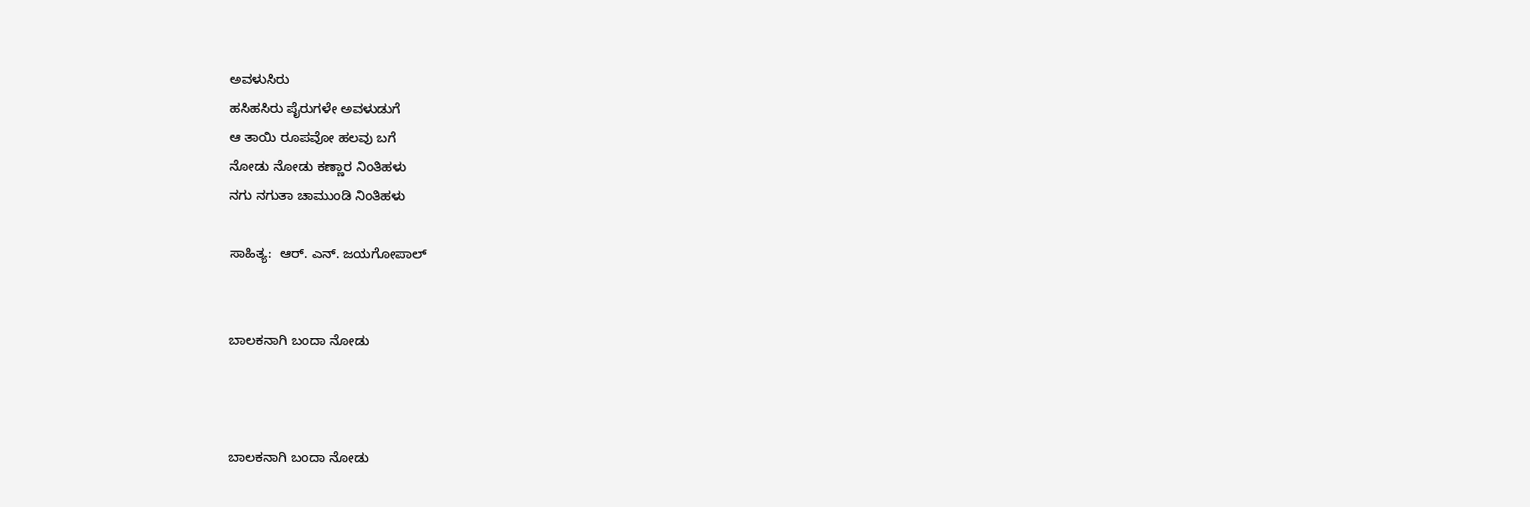ಅವಳುಸಿರು
ಹಸಿಹಸಿರು ಪೈರುಗಳೇ ಅವಳುಡುಗೆ
ಆ ತಾಯಿ ರೂಪವೋ ಹಲವು ಬಗೆ
ನೋಡು ನೋಡು ಕಣ್ಣಾರ ನಿಂತಿಹಳು
ನಗು ನಗುತಾ ಚಾಮುಂಡಿ ನಿಂತಿಹಳು

ಸಾಹಿತ್ಯ:  ಆರ್. ಎನ್. ಜಯಗೋಪಾಲ್


ಬಾಲಕನಾಗಿ ಬಂದಾ ನೋಡು



ಬಾಲಕನಾಗಿ ಬಂದಾ ನೋಡು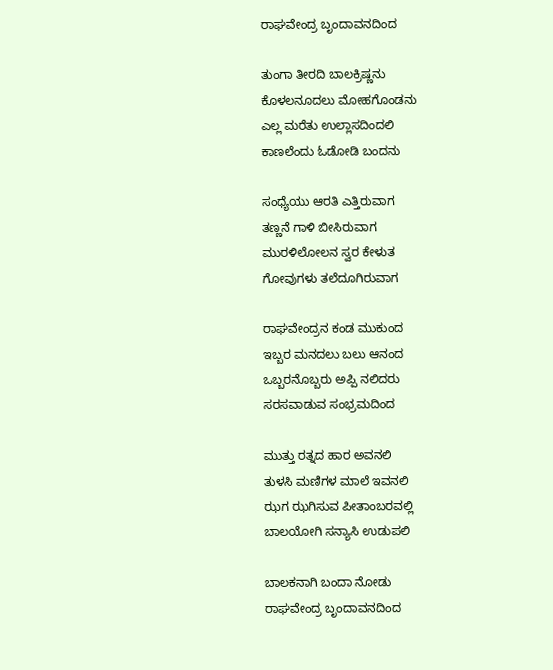ರಾಘವೇಂದ್ರ ಬೃಂದಾವನದಿಂದ

ತುಂಗಾ ತೀರದಿ ಬಾಲಕ್ರಿಷ್ಣನು
ಕೊಳಲನೂದಲು ಮೋಹಗೊಂಡನು
ಎಲ್ಲ ಮರೆತು ಉಲ್ಲಾಸದಿಂದಲಿ
ಕಾಣಲೆಂದು ಓಡೋಡಿ ಬಂದನು

ಸಂಧ್ಯೆಯು ಆರತಿ ಎತ್ತಿರುವಾಗ
ತಣ್ಣನೆ ಗಾಳಿ ಬೀಸಿರುವಾಗ
ಮುರಳಿಲೋಲನ ಸ್ವರ ಕೇಳುತ
ಗೋವುಗಳು ತಲೆದೂಗಿರುವಾಗ

ರಾಘವೇಂದ್ರನ ಕಂಡ ಮುಕುಂದ
ಇಬ್ಬರ ಮನದಲು ಬಲು ಆನಂದ
ಒಬ್ಬರನೊಬ್ಬರು ಅಪ್ಪಿ ನಲಿದರು
ಸರಸವಾಡುವ ಸಂಭ್ರಮದಿಂದ

ಮುತ್ತು ರತ್ನದ ಹಾರ ಅವನಲಿ
ತುಳಸಿ ಮಣಿಗಳ ಮಾಲೆ ಇವನಲಿ
ಝಗ ಝಗಿಸುವ ಪೀತಾಂಬರವಲ್ಲಿ
ಬಾಲಯೋಗಿ ಸನ್ಯಾಸಿ ಉಡುಪಲಿ

ಬಾಲಕನಾಗಿ ಬಂದಾ ನೋಡು
ರಾಘವೇಂದ್ರ ಬೃಂದಾವನದಿಂದ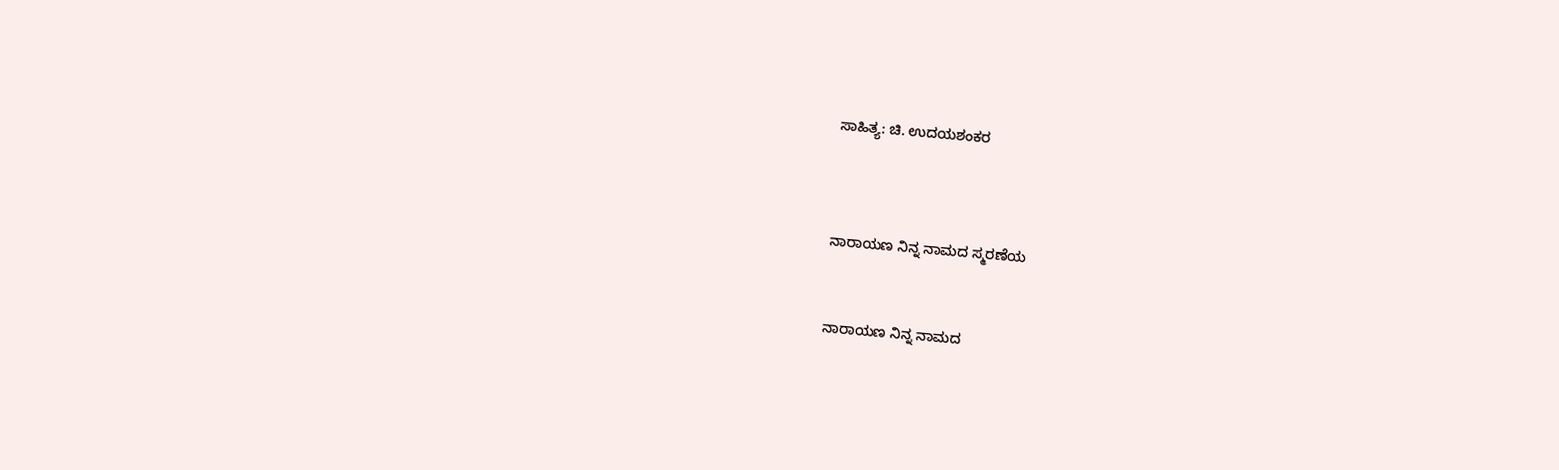ಸಾಹಿತ್ಯ: ಚಿ. ಉದಯಶಂಕರ



ನಾರಾಯಣ ನಿನ್ನ ನಾಮದ ಸ್ಮರಣೆಯ


ನಾರಾಯಣ ನಿನ್ನ ನಾಮದ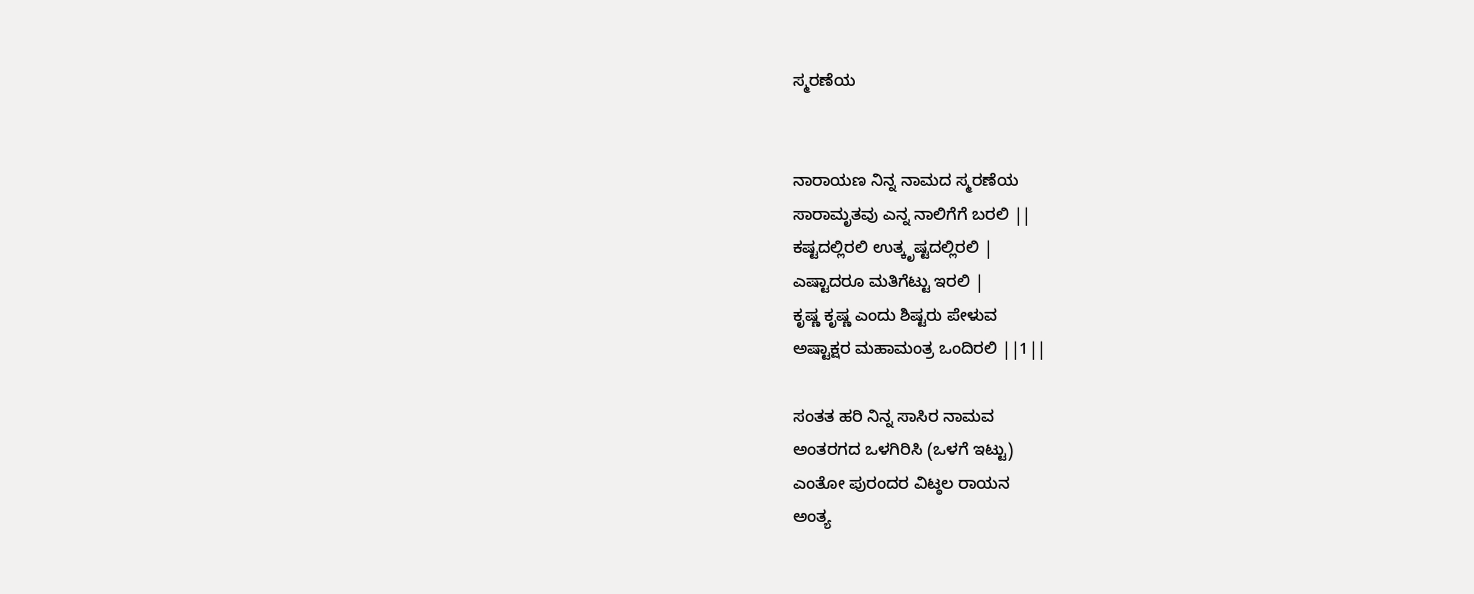ಸ್ಮರಣೆಯ


ನಾರಾಯಣ ನಿನ್ನ ನಾಮದ ಸ್ಮರಣೆಯ
ಸಾರಾಮೃತವು ಎನ್ನ ನಾಲಿಗೆಗೆ ಬರಲಿ ||
ಕಷ್ಟದಲ್ಲಿರಲಿ ಉತ್ಕೃಷ್ಟದಲ್ಲಿರಲಿ |
ಎಷ್ಟಾದರೂ ಮತಿಗೆಟ್ಟು ಇರಲಿ |
ಕೃಷ್ಣ ಕೃಷ್ಣ ಎಂದು ಶಿಷ್ಟರು ಪೇಳುವ
ಅಷ್ಟಾಕ್ಷರ ಮಹಾಮಂತ್ರ ಒಂದಿರಲಿ ||1||

ಸಂತತ ಹರಿ ನಿನ್ನ ಸಾಸಿರ ನಾಮವ
ಅಂತರಗದ ಒಳಗಿರಿಸಿ (ಒಳಗೆ ಇಟ್ಟು)
ಎಂತೋ ಪುರಂದರ ವಿಟ್ಠಲ ರಾಯನ
ಅಂತ್ಯ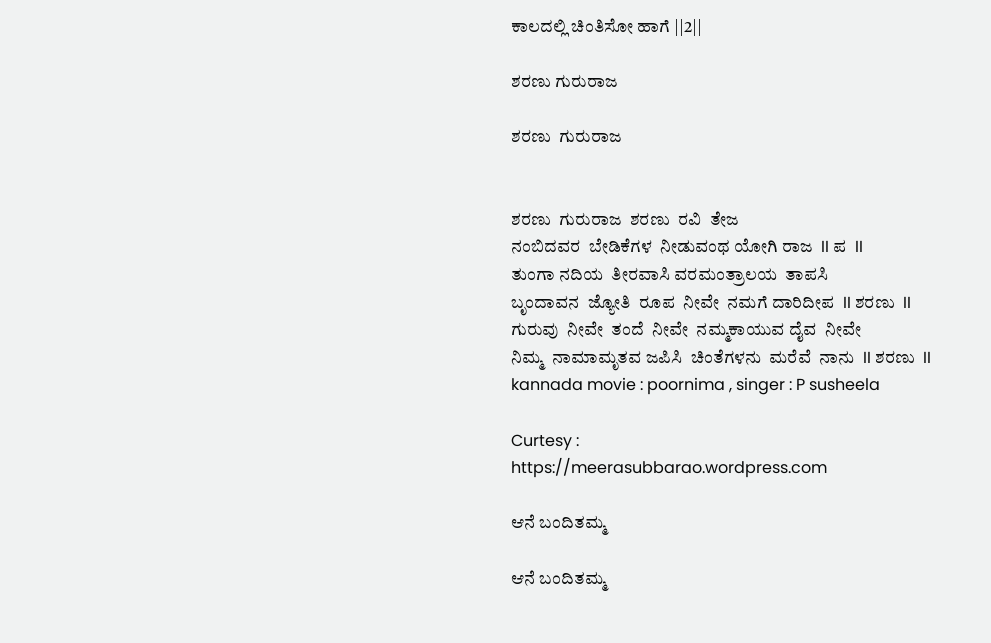ಕಾಲದಲ್ಲಿ ಚಿಂತಿಸೋ ಹಾಗೆ ||2||

ಶರಣು ಗುರುರಾಜ

ಶರಣು  ಗುರುರಾಜ


ಶರಣು  ಗುರುರಾಜ  ಶರಣು  ರವಿ  ತೇಜ
ನಂಬಿದವರ  ಬೇಡಿಕೆಗಳ  ನೀಡುವಂಥ ಯೋಗಿ ರಾಜ  II ಪ  II
ತುಂಗಾ ನದಿಯ  ತೀರವಾಸಿ ವರಮಂತ್ರಾಲಯ  ತಾಪಸಿ
ಬೃಂದಾವನ  ಜ್ಯೋತಿ  ರೂಪ  ನೀವೇ  ನಮಗೆ ದಾರಿದೀಪ  II ಶರಣು  II
ಗುರುವು  ನೀವೇ  ತಂದೆ  ನೀವೇ  ನಮ್ಮಕಾಯುವ ದೈವ  ನೀವೇ
ನಿಮ್ಮ  ನಾಮಾಮೃತವ ಜಪಿಸಿ  ಚಿಂತೆಗಳನು  ಮರೆವೆ  ನಾನು  II ಶರಣು  II
kannada movie : poornima , singer : P susheela

Curtesy :
https://meerasubbarao.wordpress.com

ಆನೆ ಬಂದಿತಮ್ಮ

ಆನೆ ಬಂದಿತಮ್ಮ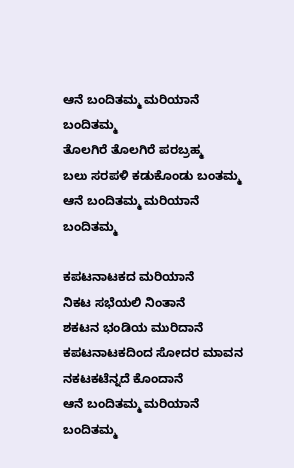ಆನೆ ಬಂದಿತಮ್ಮ ಮರಿಯಾನೆ ಬಂದಿತಮ್ಮ
ತೊಲಗಿರೆ ತೊಲಗಿರೆ ಪರಬ್ರಹ್ಮ
ಬಲು ಸರಪಳಿ ಕಡುಕೊಂಡು ಬಂತಮ್ಮ
ಆನೆ ಬಂದಿತಮ್ಮ ಮರಿಯಾನೆ ಬಂದಿತಮ್ಮ

ಕಪಟನಾಟಕದ ಮರಿಯಾನೆ
ನಿಕಟ ಸಭೆಯಲಿ ನಿಂತಾನೆ
ಶಕಟನ ಭಂಡಿಯ ಮುರಿದಾನೆ
ಕಪಟನಾಟಕದಿಂದ ಸೋದರ ಮಾವನ
ನಕಟಕಟೆನ್ನದೆ ಕೊಂದಾನೆ
ಆನೆ ಬಂದಿತಮ್ಮ ಮರಿಯಾನೆ ಬಂದಿತಮ್ಮ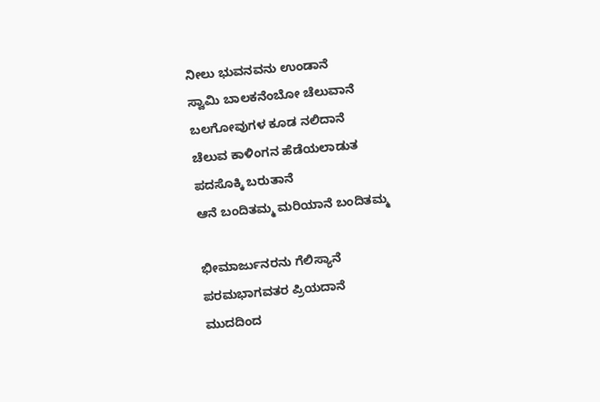ನೀಲು ಭುವನವನು ಉಂಡಾನೆ
ಸ್ವಾಮಿ ಬಾಲಕನೆಂಬೋ ಚೆಲುವಾನೆ
ಬಲಗೋವುಗಳ ಕೂಡ ನಲಿದಾನೆ
ಚೆಲುವ ಕಾಳಿಂಗನ ಹೆಡೆಯಲಾಡುತ
ಪದಸೊಕ್ಕಿ ಬರುತಾನೆ
ಆನೆ ಬಂದಿತಮ್ಮ ಮರಿಯಾನೆ ಬಂದಿತಮ್ಮ

ಭೀಮಾರ್ಜುನರನು ಗೆಲಿಸ್ಯಾನೆ
ಪರಮಭಾಗವತರ ಪ್ರಿಯದಾನೆ
ಮುದದಿಂದ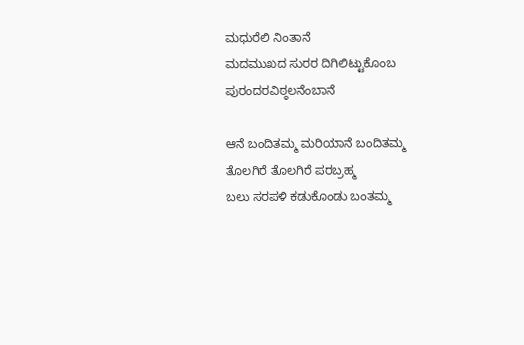ಮಧುರೆಲಿ ನಿಂತಾನೆ
ಮದಮುಖದ ಸುರರ ದಿಗಿಲಿಟ್ಟುಕೊಂಬ
ಪುರಂದರವಿಠ್ಠಲನೆಂಬಾನೆ

ಆನೆ ಬಂದಿತಮ್ಮ ಮರಿಯಾನೆ ಬಂದಿತಮ್ಮ
ತೊಲಗಿರೆ ತೊಲಗಿರೆ ಪರಬ್ರಹ್ಮ
ಬಲು ಸರಪಳಿ ಕಡುಕೊಂಡು ಬಂತಮ್ಮ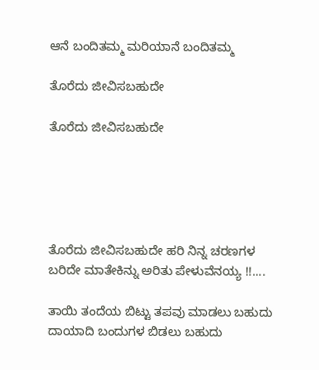ಆನೆ ಬಂದಿತಮ್ಮ ಮರಿಯಾನೆ ಬಂದಿತಮ್ಮ

ತೊರೆದು ಜೀವಿಸಬಹುದೇ

ತೊರೆದು ಜೀವಿಸಬಹುದೇ





ತೊರೆದು ಜೀವಿಸಬಹುದೇ ಹರಿ ನಿನ್ನ ಚರಣಗಳ
ಬರಿದೇ ಮಾತೇಕಿನ್ನು ಅರಿತು ಪೇಳುವೆನಯ್ಯ !!....

ತಾಯಿ ತಂದೆಯ ಬಿಟ್ಟು ತಪವು ಮಾಡಲು ಬಹುದು
ದಾಯಾದಿ ಬಂದುಗಳ ಬಿಡಲು ಬಹುದು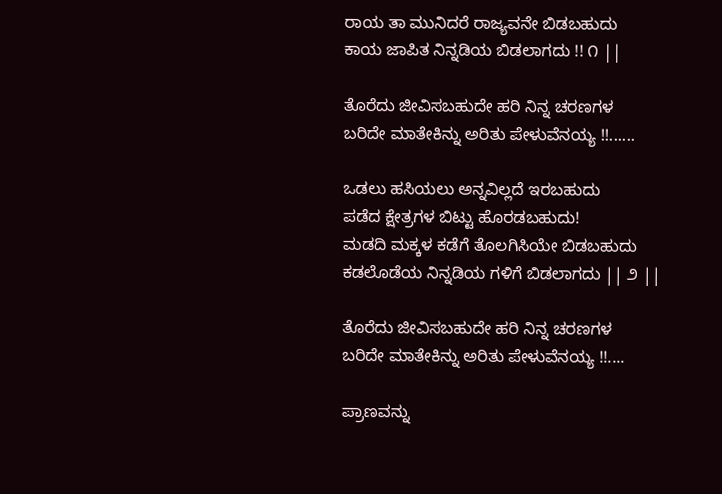ರಾಯ ತಾ ಮುನಿದರೆ ರಾಜ್ಯವನೇ ಬಿಡಬಹುದು
ಕಾಯ ಜಾಪಿತ ನಿನ್ನಡಿಯ ಬಿಡಲಾಗದು !! ೧ ||

ತೊರೆದು ಜೀವಿಸಬಹುದೇ ಹರಿ ನಿನ್ನ ಚರಣಗಳ
ಬರಿದೇ ಮಾತೇಕಿನ್ನು ಅರಿತು ಪೇಳುವೆನಯ್ಯ !!......

ಒಡಲು ಹಸಿಯಲು ಅನ್ನವಿಲ್ಲದೆ ಇರಬಹುದು
ಪಡೆದ ಕ್ಷೇತ್ರಗಳ ಬಿಟ್ಟು ಹೊರಡಬಹುದು!
ಮಡದಿ ಮಕ್ಕಳ ಕಡೆಗೆ ತೊಲಗಿಸಿಯೇ ಬಿಡಬಹುದು
ಕಡಲೊಡೆಯ ನಿನ್ನಡಿಯ ಗಳಿಗೆ ಬಿಡಲಾಗದು || ೨ ||

ತೊರೆದು ಜೀವಿಸಬಹುದೇ ಹರಿ ನಿನ್ನ ಚರಣಗಳ
ಬರಿದೇ ಮಾತೇಕಿನ್ನು ಅರಿತು ಪೇಳುವೆನಯ್ಯ !!....

ಪ್ರಾಣವನ್ನು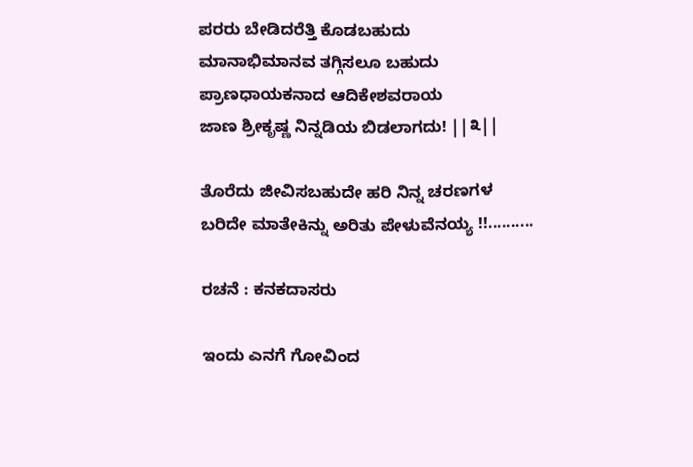ಪರರು ಬೇಡಿದರೆತ್ತಿ ಕೊಡಬಹುದು
ಮಾನಾಭಿಮಾನವ ತಗ್ಗಿಸಲೂ ಬಹುದು
ಪ್ರಾಣಧಾಯಕನಾದ ಆದಿಕೇಶವರಾಯ
ಜಾಣ ಶ್ರೀಕೃಷ್ಣ ನಿನ್ನಡಿಯ ಬಿಡಲಾಗದು! ||೩||

ತೊರೆದು ಜೀವಿಸಬಹುದೇ ಹರಿ ನಿನ್ನ ಚರಣಗಳ
ಬರಿದೇ ಮಾತೇಕಿನ್ನು ಅರಿತು ಪೇಳುವೆನಯ್ಯ !!..........

ರಚನೆ : ಕನಕದಾಸರು

ಇಂದು ಎನಗೆ ಗೋವಿಂದ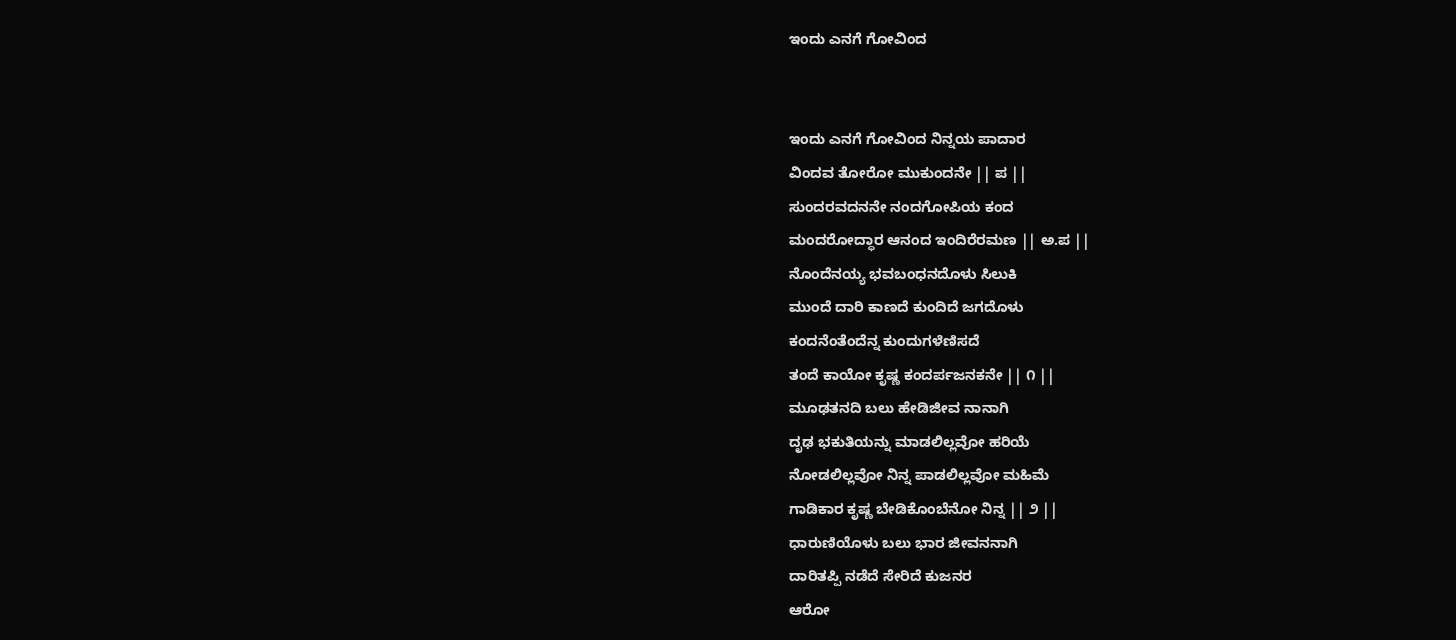ಇಂದು ಎನಗೆ ಗೋವಿಂದ


ಇಂದು ಎನಗೆ ಗೋವಿಂದ ನಿನ್ನಯ ಪಾದಾರ
ವಿಂದವ ತೋರೋ ಮುಕುಂದನೇ || ಪ ||
ಸುಂದರವದನನೇ ನಂದಗೋಪಿಯ ಕಂದ
ಮಂದರೋದ್ಧಾರ ಆನಂದ ಇಂದಿರೆರಮಣ || ಅ.ಪ ||
ನೊಂದೆನಯ್ಯ ಭವಬಂಧನದೊಳು ಸಿಲುಕಿ
ಮುಂದೆ ದಾರಿ ಕಾಣದೆ ಕುಂದಿದೆ ಜಗದೊಳು
ಕಂದನೆಂತೆಂದೆನ್ನ ಕುಂದುಗಳೆಣಿಸದೆ
ತಂದೆ ಕಾಯೋ ಕೃಷ್ಣ ಕಂದರ್ಪಜನಕನೇ || ೧ ||
ಮೂಢತನದಿ ಬಲು ಹೇಡಿಜೀವ ನಾನಾಗಿ
ದೃಢ ಭಕುತಿಯನ್ನು ಮಾಡಲಿಲ್ಲವೋ ಹರಿಯೆ
ನೋಡಲಿಲ್ಲವೋ ನಿನ್ನ ಪಾಡಲಿಲ್ಲವೋ ಮಹಿಮೆ
ಗಾಡಿಕಾರ ಕೃಷ್ಣ ಬೇಡಿಕೊಂಬೆನೋ ನಿನ್ನ || ೨ ||
ಧಾರುಣಿಯೊಳು ಬಲು ಭಾರ ಜೀವನನಾಗಿ
ದಾರಿತಪ್ಪಿ ನಡೆದೆ ಸೇರಿದೆ ಕುಜನರ
ಆರೋ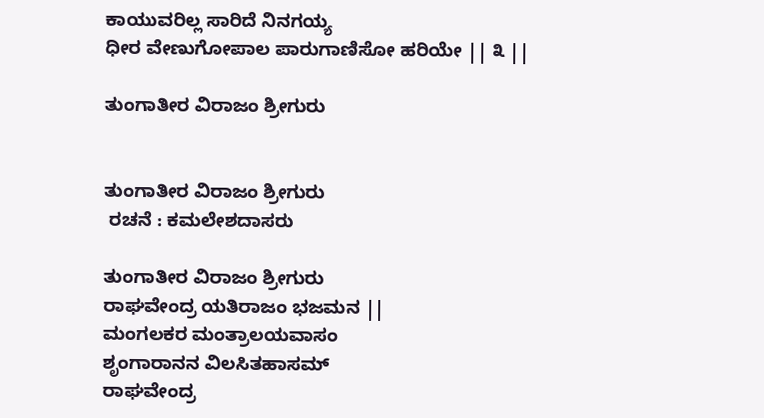ಕಾಯುವರಿಲ್ಲ ಸಾರಿದೆ ನಿನಗಯ್ಯ
ಧೀರ ವೇಣುಗೋಪಾಲ ಪಾರುಗಾಣಿಸೋ ಹರಿಯೇ || ೩ ||

ತುಂಗಾತೀರ ವಿರಾಜಂ ಶ್ರೀಗುರು


ತುಂಗಾತೀರ ವಿರಾಜಂ ಶ್ರೀಗುರು
 ರಚನೆ : ಕಮಲೇಶದಾಸರು

ತುಂಗಾತೀರ ವಿರಾಜಂ ಶ್ರೀಗುರು
ರಾಘವೇಂದ್ರ ಯತಿರಾಜಂ ಭಜಮನ ||
ಮಂಗಲಕರ ಮಂತ್ರಾಲಯವಾಸಂ
ಶೃಂಗಾರಾನನ ವಿಲಸಿತಹಾಸಮ್
ರಾಘವೇಂದ್ರ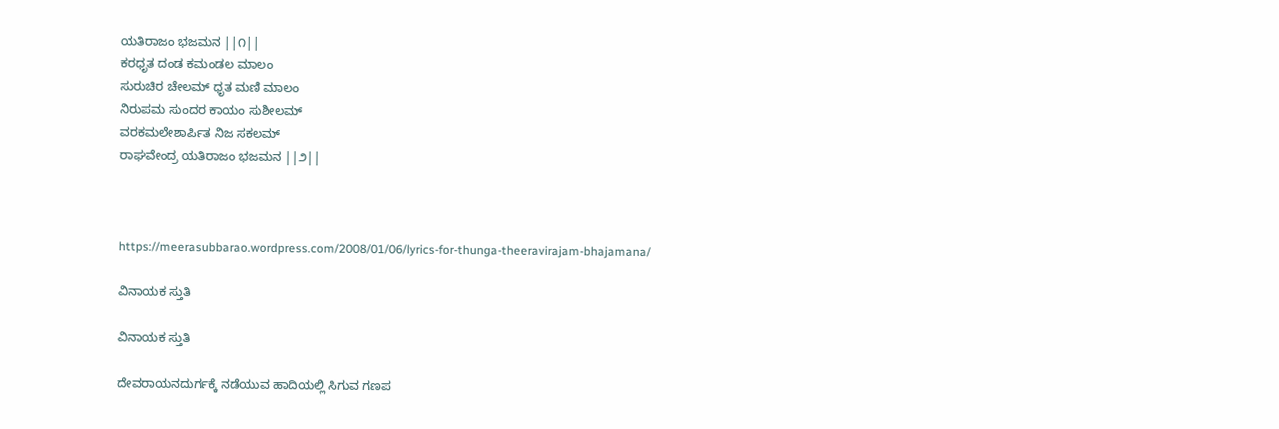ಯತಿರಾಜಂ ಭಜಮನ ||೧||
ಕರಧೃತ ದಂಡ ಕಮಂಡಲ ಮಾಲಂ
ಸುರುಚಿರ ಚೇಲಮ್ ಧೃತ ಮಣಿ ಮಾಲಂ
ನಿರುಪಮ ಸುಂದರ ಕಾಯಂ ಸುಶೀಲಮ್
ವರಕಮಲೇಶಾರ್ಪಿತ ನಿಜ ಸಕಲಮ್
ರಾಘವೇಂದ್ರ ಯತಿರಾಜಂ ಭಜಮನ ||೨||



https://meerasubbarao.wordpress.com/2008/01/06/lyrics-for-thunga-theeravirajam-bhajamana/

ವಿನಾಯಕ ಸ್ತುತಿ

ವಿನಾಯಕ ಸ್ತುತಿ

ದೇವರಾಯನದುರ್ಗಕ್ಕೆ ನಡೆಯುವ ಹಾದಿಯಲ್ಲಿ ಸಿಗುವ ಗಣಪ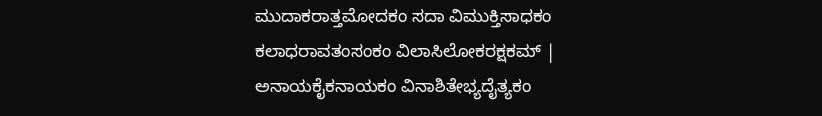ಮುದಾಕರಾತ್ತಮೋದಕಂ ಸದಾ ವಿಮುಕ್ತಿಸಾಧಕಂ
ಕಲಾಧರಾವತಂಸಂಕಂ ವಿಲಾಸಿಲೋಕರಕ್ಷಕಮ್ |
ಅನಾಯಕೈಕನಾಯಕಂ ವಿನಾಶಿತೇಭ್ಯದೈತ್ಯಕಂ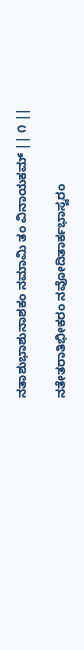ನತಾಶುಭಾಶುನಾಶಕಂ ನಮಾಮಿ ತಂ ವಿನಾಯಕಮ್ || ೧ ||

ನತೇತರಾತಿಭೀಕರಂ ನವೋದಿತಾರ್ಕಭಾಸ್ವರಂ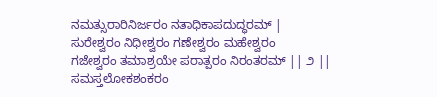ನಮತ್ಸುರಾರಿನಿರ್ಜರಂ ನತಾಧಿಕಾಪದುದ್ಧರಮ್ |
ಸುರೇಶ್ವರಂ ನಿಧೀಶ್ವರಂ ಗಣೇಶ್ವರಂ ಮಹೇಶ್ವರಂ
ಗಜೇಶ್ವರಂ ತಮಾಶ್ರಯೇ ಪರಾತ್ಪರಂ ನಿರಂತರಮ್ || ೨ ||
ಸಮಸ್ತಲೋಕಶಂಕರಂ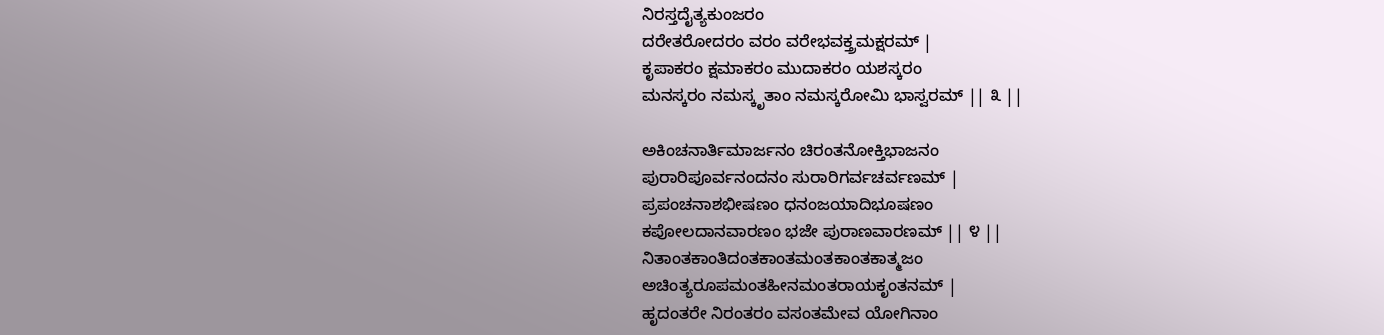ನಿರಸ್ತದೈತ್ಯಕುಂಜರಂ
ದರೇತರೋದರಂ ವರಂ ವರೇಭವಕ್ತ್ರಮಕ್ಷರಮ್ |
ಕೃಪಾಕರಂ ಕ್ಷಮಾಕರಂ ಮುದಾಕರಂ ಯಶಸ್ಕರಂ
ಮನಸ್ಕರಂ ನಮಸ್ಕೃತಾಂ ನಮಸ್ಕರೋಮಿ ಭಾಸ್ವರಮ್ || ೩ ||

ಅಕಿಂಚನಾರ್ತಿಮಾರ್ಜನಂ ಚಿರಂತನೋಕ್ತಿಭಾಜನಂ
ಪುರಾರಿಪೂರ್ವನಂದನಂ ಸುರಾರಿಗರ್ವಚರ್ವಣಮ್ |
ಪ್ರಪಂಚನಾಶಭೀಷಣಂ ಧನಂಜಯಾದಿಭೂಷಣಂ
ಕಪೋಲದಾನವಾರಣಂ ಭಜೇ ಪುರಾಣವಾರಣಮ್ || ೪ ||
ನಿತಾಂತಕಾಂತಿದಂತಕಾಂತಮಂತಕಾಂತಕಾತ್ಮಜಂ
ಅಚಿಂತ್ಯರೂಪಮಂತಹೀನಮಂತರಾಯಕೃಂತನಮ್ |
ಹೃದಂತರೇ ನಿರಂತರಂ ವಸಂತಮೇವ ಯೋಗಿನಾಂ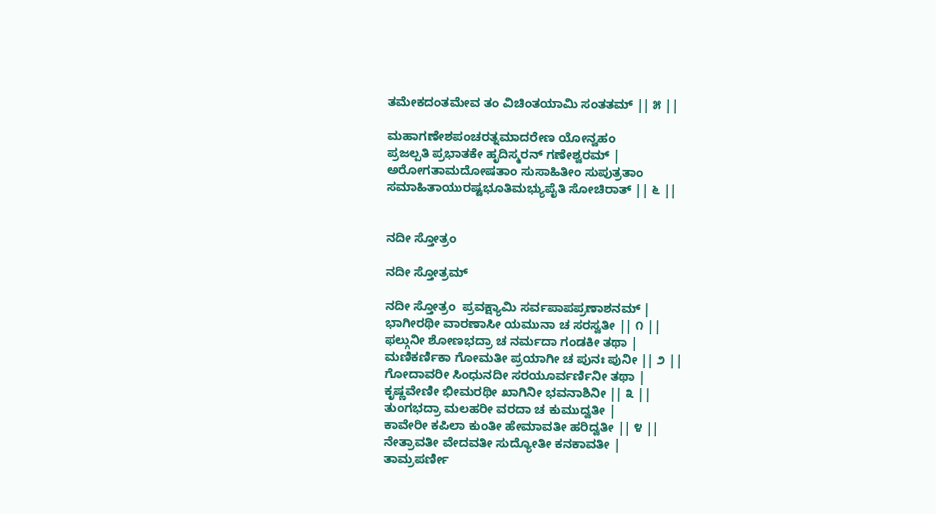ತಮೇಕದಂತಮೇವ ತಂ ವಿಚಿಂತಯಾಮಿ ಸಂತತಮ್ || ೫ ||

ಮಹಾಗಣೇಶಪಂಚರತ್ನಮಾದರೇಣ ಯೋನ್ವಹಂ
ಪ್ರಜಲ್ಪತಿ ಪ್ರಭಾತಕೇ ಹೃದಿಸ್ಮರನ್ ಗಣೇಶ್ವರಮ್ |
ಅರೋಗತಾಮದೋಷತಾಂ ಸುಸಾಹಿತೀಂ ಸುಪುತ್ರತಾಂ
ಸಮಾಹಿತಾಯುರಷ್ಟಭೂತಿಮಭ್ಯುಪೈತಿ ಸೋಚಿರಾತ್ || ೬ ||


ನದೀ ಸ್ತೋತ್ರಂ

ನದೀ ಸ್ತೋತ್ರಮ್

ನದೀ ಸ್ತೋತ್ರಂ  ಪ್ರವಕ್ಷ್ಯಾಮಿ ಸರ್ವಪಾಪಪ್ರಣಾಶನಮ್ |
ಭಾಗೀರಥೀ ವಾರಣಾಸೀ ಯಮುನಾ ಚ ಸರಸ್ವತೀ || ೧ ||
ಫಲ್ಗುನೀ ಶೋಣಭದ್ರಾ ಚ ನರ್ಮದಾ ಗಂಡಕೀ ತಥಾ |
ಮಣಿಕರ್ಣಿಕಾ ಗೋಮತೀ ಪ್ರಯಾಗೀ ಚ ಪುನಃ ಪುನೀ || ೨ ||
ಗೋದಾವರೀ ಸಿಂಧುನದೀ ಸರಯೂರ್ವರ್ಣಿನೀ ತಥಾ |
ಕೃಷ್ಣವೇಣೀ ಭೀಮರಥೀ ಖಾಗಿನೀ ಭವನಾಶಿನೀ || ೩ ||
ತುಂಗಭದ್ರಾ ಮಲಹರೀ ವರದಾ ಚ ಕುಮುದ್ವತೀ |
ಕಾವೇರೀ ಕಪಿಲಾ ಕುಂತೀ ಹೇಮಾವತೀ ಹರಿದ್ವತೀ || ೪ ||
ನೇತ್ರಾವತೀ ವೇದವತೀ ಸುದ್ಯೋತೀ ಕನಕಾವತೀ |
ತಾಮ್ರಪರ್ಣೀ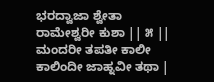ಭರದ್ವಾಜಾ ಶ್ವೇತಾ ರಾಮೇಶ್ವರೀ ಕುಶಾ || ೫ ||
ಮಂದರೀ ತಪತೀ ಕಾಲೀ ಕಾಲಿಂದೀ ಜಾಹ್ನವೀ ತಥಾ |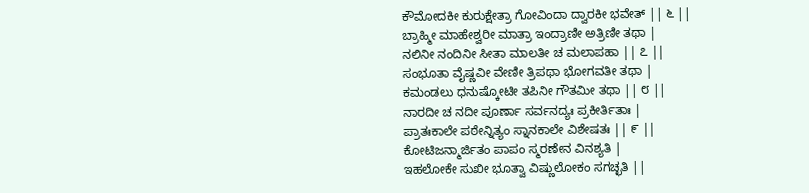ಕೌಮೋದಕೀ ಕುರುಕ್ಷೇತ್ರಾ ಗೋವಿಂದಾ ದ್ವಾರಕೀ ಭವೇತ್ || ೬ ||
ಬ್ರಾಹ್ಮೀ ಮಾಹೇಶ್ವರೀ ಮಾತ್ರಾ ಇಂದ್ರಾಣೀ ಅತ್ರಿಣೀ ತಥಾ |
ನಲಿನೀ ನಂದಿನೀ ಸೀತಾ ಮಾಲತೀ ಚ ಮಲಾಪಹಾ || ೭ ||
ಸಂಭೂತಾ ವೈಷ್ಣವೀ ವೇಣೀ ತ್ರಿಪಥಾ ಭೋಗವತೀ ತಥಾ |
ಕಮಂಡಲು ಧನುಷ್ಕೋಟೀ ತಪಿನೀ ಗೌತಮೀ ತಥಾ || ೮ ||
ನಾರದೀ ಚ ನದೀ ಪೂರ್ಣಾ ಸರ್ವನದ್ಯಃ ಪ್ರಕೀರ್ತಿತಾಃ |
ಪ್ರಾತಃಕಾಲೇ ಪಠೇನ್ನಿತ್ಯಂ ಸ್ನಾನಕಾಲೇ ವಿಶೇಷತಃ || ೯ ||
ಕೋಟಿಜನ್ಮಾರ್ಜಿತಂ ಪಾಪಂ ಸ್ಮರಣೇನ ವಿನಶ್ಯತಿ |
ಇಹಲೋಕೇ ಸುಖೀ ಭೂತ್ವಾ ವಿಷ್ಣುಲೋಕಂ ಸಗಚ್ಛತಿ ||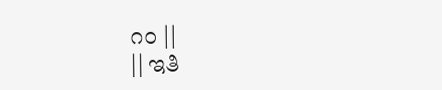೧೦ ||
|| ಇತಿ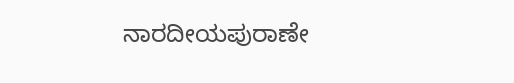ನಾರದೀಯಪುರಾಣೇ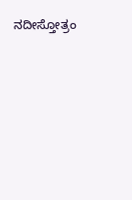ನದೀಸ್ತೋತ್ರಂ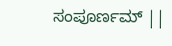ಸಂಪೂರ್ಣಮ್ ||